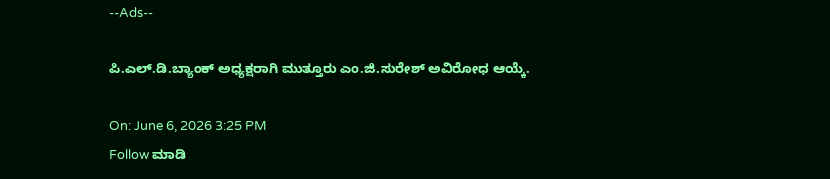--Ads--

ಪಿ.ಎಲ್.ಡಿ.ಬ್ಯಾಂಕ್ ಅಧ್ಯಕ್ಷರಾಗಿ ಮುತ್ತೂರು ಎಂ.ಜಿ.ಸುರೇಶ್ ಅವಿರೋಧ ಆಯ್ಕೆ.

On: June 6, 2026 3:25 PM
Follow ಮಾಡಿ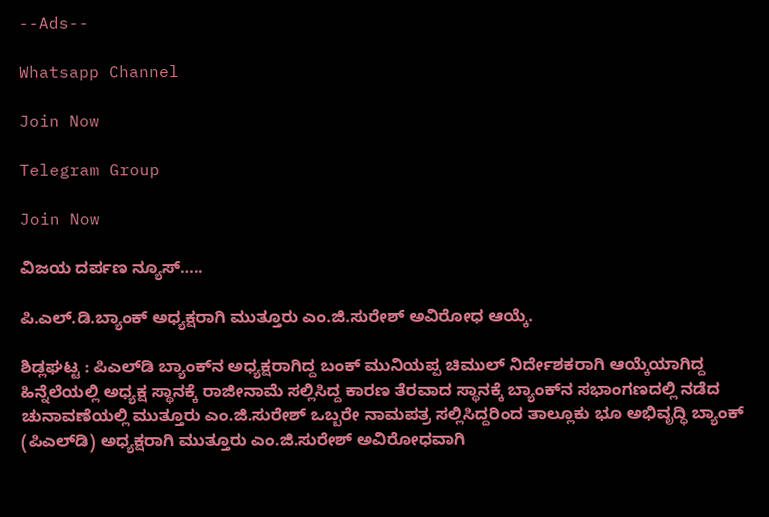--Ads--

Whatsapp Channel

Join Now

Telegram Group

Join Now

ವಿಜಯ ದರ್ಪಣ ನ್ಯೂಸ್…..

ಪಿ.ಎಲ್.ಡಿ.ಬ್ಯಾಂಕ್ ಅಧ್ಯಕ್ಷರಾಗಿ ಮುತ್ತೂರು ಎಂ.ಜಿ.ಸುರೇಶ್ ಅವಿರೋಧ ಆಯ್ಕೆ.

ಶಿಡ್ಲಘಟ್ಟ : ಪಿಎಲ್‌ಡಿ ಬ್ಯಾಂಕ್‌ನ ಅಧ್ಯಕ್ಷರಾಗಿದ್ದ ಬಂಕ್ ಮುನಿಯಪ್ಪ ಚಿಮುಲ್ ನಿರ್ದೇಶಕರಾಗಿ ಆಯ್ಕೆಯಾಗಿದ್ದ ಹಿನ್ನೆಲೆಯಲ್ಲಿ ಅಧ್ಯಕ್ಷ ಸ್ಥಾನಕ್ಕೆ ರಾಜೀನಾಮೆ ಸಲ್ಲಿಸಿದ್ದ ಕಾರಣ ತೆರವಾದ ಸ್ಥಾನಕ್ಕೆ ಬ್ಯಾಂಕ್‌ನ ಸಭಾಂಗಣದಲ್ಲಿ ನಡೆದ ಚುನಾವಣೆಯಲ್ಲಿ ಮುತ್ತೂರು ಎಂ.ಜಿ.ಸುರೇಶ್ ಒಬ್ಬರೇ ನಾಮಪತ್ರ ಸಲ್ಲಿಸಿದ್ದರಿಂದ ತಾಲ್ಲೂಕು ಭೂ ಅಭಿವೃದ್ಧಿ ಬ್ಯಾಂಕ್ (ಪಿಎಲ್‌ಡಿ) ಅಧ್ಯಕ್ಷರಾಗಿ ಮುತ್ತೂರು ಎಂ.ಜಿ.ಸುರೇಶ್ ಅವಿರೋಧವಾಗಿ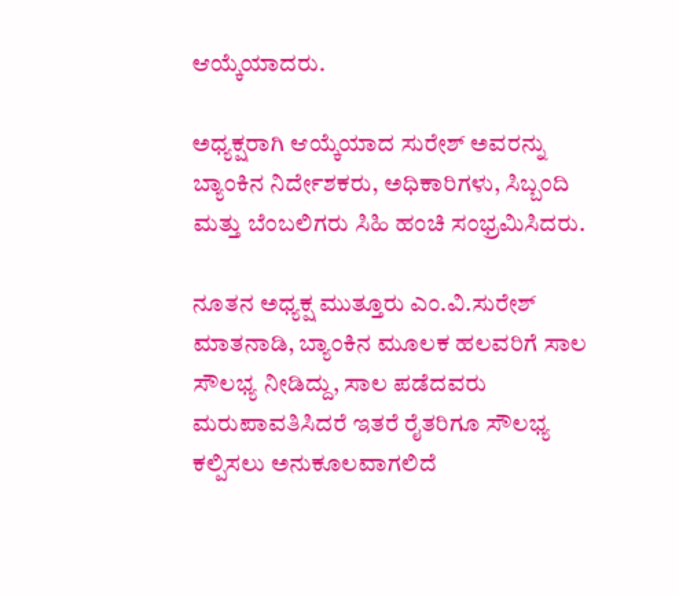ಆಯ್ಕೆಯಾದರು.

ಅಧ್ಯಕ್ಷರಾಗಿ ಆಯ್ಕೆಯಾದ ಸುರೇಶ್ ಅವರನ್ನು ಬ್ಯಾಂಕಿನ ನಿರ್ದೇಶಕರು, ಅಧಿಕಾರಿಗಳು, ಸಿಬ್ಬಂದಿ ಮತ್ತು ಬೆಂಬಲಿಗರು ಸಿಹಿ ಹಂಚಿ ಸಂಭ್ರಮಿಸಿದರು.

ನೂತನ ಅಧ್ಯಕ್ಷ ಮುತ್ತೂರು ಎಂ.ವಿ.ಸುರೇಶ್‌ ಮಾತನಾಡಿ, ಬ್ಯಾಂಕಿನ ಮೂಲಕ ಹಲವರಿಗೆ ಸಾಲ ಸೌಲಭ್ಯ ನೀಡಿದ್ದು, ಸಾಲ ಪಡೆದವರು ಮರುಪಾವತಿಸಿದರೆ ಇತರೆ ರೈತರಿಗೂ ಸೌಲಭ್ಯ ಕಲ್ಪಿಸಲು ಅನುಕೂಲವಾಗಲಿದೆ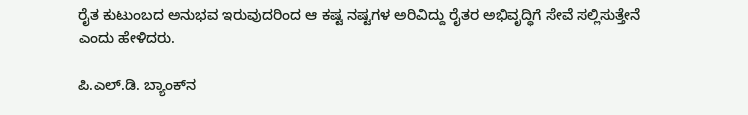ರೈತ ಕುಟುಂಬದ ಅನುಭವ ಇರುವುದರಿಂದ ಆ ಕಷ್ಟ ನಷ್ಟಗಳ ಅರಿವಿದ್ದು ರೈತರ ಅಭಿವೃದ್ಧಿಗೆ ಸೇವೆ ಸಲ್ಲಿಸುತ್ತೇನೆ ಎಂದು ಹೇಳಿದರು.

ಪಿ.ಎಲ್.ಡಿ. ಬ್ಯಾಂಕ್‌ನ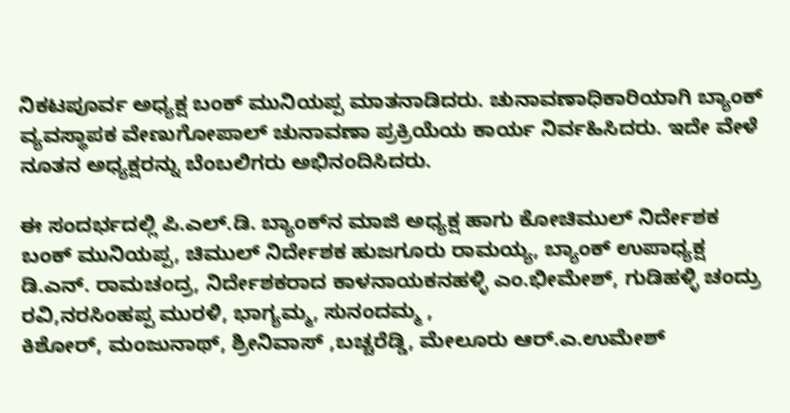ನಿಕಟಪೂರ್ವ ಅಧ್ಯಕ್ಷ ಬಂಕ್‌ ಮುನಿಯಪ್ಪ ಮಾತನಾಡಿದರು. ಚುನಾವಣಾಧಿಕಾರಿಯಾಗಿ ಬ್ಯಾಂಕ್ ವ್ಯವಸ್ಥಾಪಕ ವೇಣುಗೋಪಾಲ್‌ ಚುನಾವಣಾ ಪ್ರಕ್ರಿಯೆಯ ಕಾರ್ಯ ನಿರ್ವಹಿಸಿದರು. ಇದೇ ವೇಳೆ ನೂತನ ಅಧ್ಯಕ್ಷರನ್ನು ಬೆಂಬಲಿಗರು ಅಭಿನಂದಿಸಿದರು.

ಈ ಸಂದರ್ಭದಲ್ಲಿ ಪಿ.ಎಲ್.ಡಿ. ಬ್ಯಾಂಕ್‌ನ ಮಾಜಿ ಅಧ್ಯಕ್ಷ ಹಾಗು ಕೋಚಿಮುಲ್ ನಿರ್ದೇಶಕ ಬಂಕ್‌ ಮುನಿಯಪ್ಪ, ಚಿಮುಲ್‌ ನಿರ್ದೇಶಕ ಹುಜಗೂರು ರಾಮಯ್ಯ, ಬ್ಯಾಂಕ್ ಉಪಾಧ್ಯಕ್ಷ ಡಿ.ಎನ್. ರಾಮಚಂದ್ರ, ನಿರ್ದೇಶಕರಾದ ಕಾಳನಾಯಕನಹಳ್ಳಿ ಎಂ.ಭೀಮೇಶ್, ಗುಡಿಹಳ್ಳಿ ಚಂದ್ರು ರವಿ,ನರಸಿಂಹಪ್ಪ ಮುರಳಿ, ಭಾಗ್ಯಮ್ಮ, ಸುನಂದಮ್ಮ ,
ಕಿಶೋರ್, ಮಂಜುನಾಥ್, ಶ್ರೀನಿವಾಸ್‌ ,ಬಚ್ಚರೆಡ್ಡಿ, ಮೇಲೂರು ಆರ್.ಎ.ಉಮೇಶ್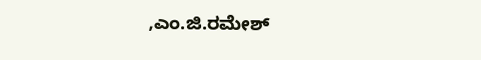,ಎಂ.ಜಿ.ರಮೇಶ್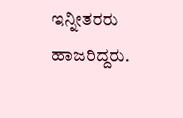ಇನ್ನೀತರರು ಹಾಜರಿದ್ದರು.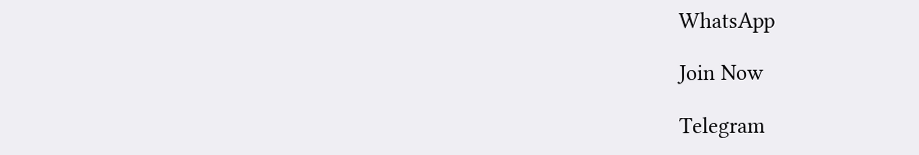WhatsApp

Join Now

Telegram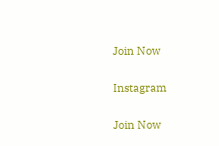Join Now

Instagram

Join Now